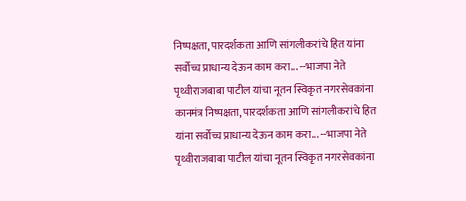निष्पक्षता, पारदर्शकता आणि सांगलीकरांचे हित यांना सर्वोच्च प्राधान्य देऊन काम करा... --भाजपा नेते पृथ्वीराजबाबा पाटील यांचा नूतन स्विकृत नगरसेवकांना कानमंत्र निष्पक्षता, पारदर्शकता आणि सांगलीकरांचे हित यांना सर्वोच्च प्राधान्य देऊन काम करा... --भाजपा नेते पृथ्वीराजबाबा पाटील यांचा नूतन स्विकृत नगरसेवकांना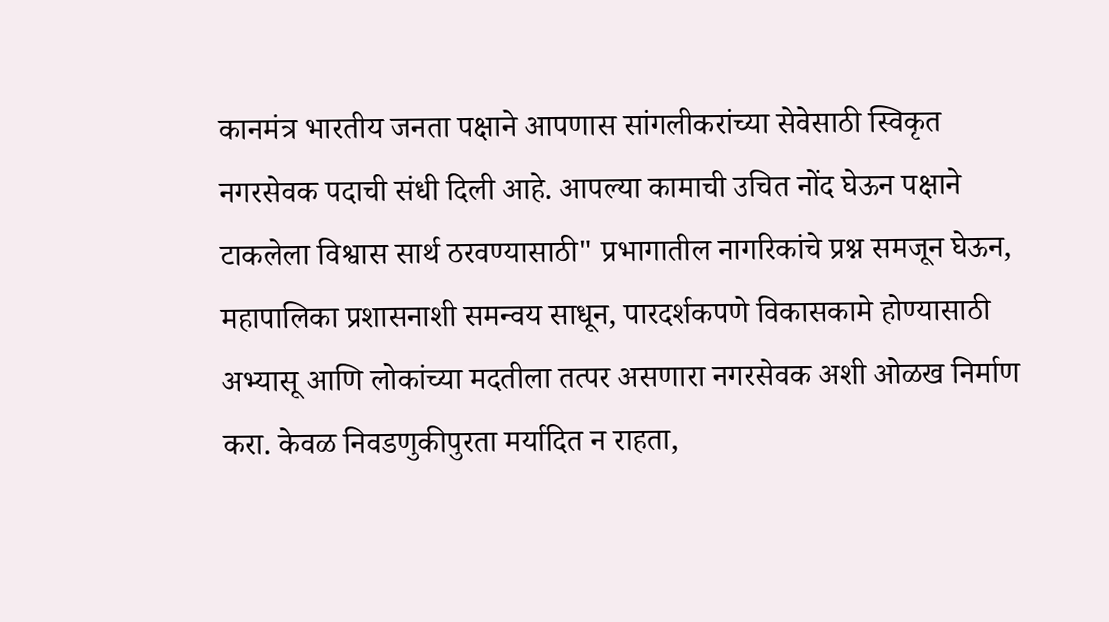कानमंत्र भारतीय जनता पक्षाने आपणास सांगलीकरांच्या सेवेसाठी स्विकृत नगरसेवक पदाची संधी दिली आहे. आपल्या कामाची उचित नोंद घेऊन पक्षाने टाकलेला विश्वास सार्थ ठरवण्यासाठी" प्रभागातील नागरिकांचे प्रश्न समजून घेऊन, महापालिका प्रशासनाशी समन्वय साधून, पारदर्शकपणे विकासकामे होण्यासाठी अभ्यासू आणि लोकांच्या मदतीला तत्पर असणारा नगरसेवक अशी ओळख निर्माण करा. केवळ निवडणुकीपुरता मर्यादित न राहता,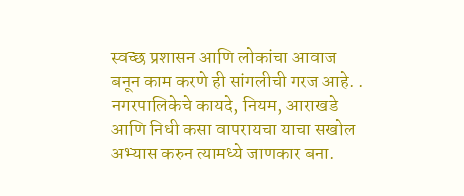स्वच्छ प्रशासन आणि लोकांचा आवाज बनून काम करणे ही सांगलीची गरज आहे. . नगरपालिकेचे कायदे, नियम, आराखडे आणि निधी कसा वापरायचा याचा सखोल अभ्यास करुन त्यामध्ये जाणकार बना.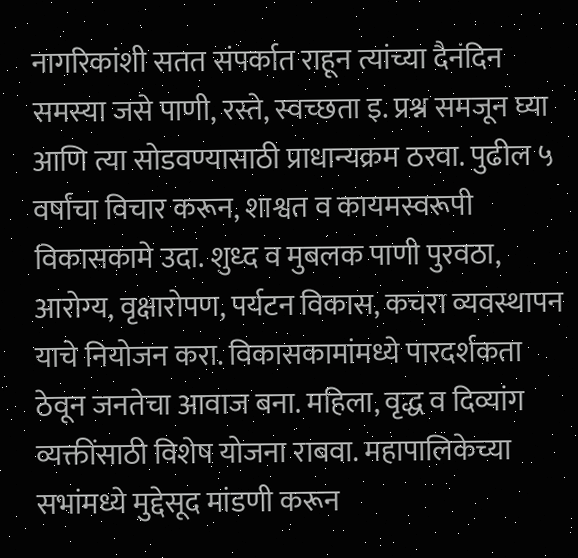नागरिकांशी सतत संपर्कात राहून त्यांच्या दैनंदिन समस्या जसे पाणी, रस्ते, स्वच्छता इ. प्रश्न समजून घ्या आणि त्या सोडवण्यासाठी प्राधान्यक्रम ठरवा. पुढील ५ वर्षांचा विचार करून, शाश्वत व कायमस्वरूपी विकासकामे उदा. शुध्द व मुबलक पाणी पुरवठा, आरोग्य, वृक्षारोपण, पर्यटन विकास, कचरा व्यवस्थापन याचे नियोजन करा. विकासकामांमध्ये पारदर्शकता ठेवून जनतेचा आवाज बना. महिला, वृद्ध व दिव्यांग व्यक्तींसाठी विशेष योजना राबवा. महापालिकेच्या सभांमध्ये मुद्देसूद मांडणी करून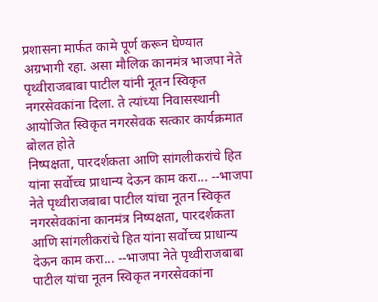प्रशासना मार्फत कामे पूर्ण करून घेण्यात अग्रभागी रहा. असा मौलिक कानमंत्र भाजपा नेते पृथ्वीराजबाबा पाटील यांनी नूतन स्विकृत नगरसेवकांना दिला. ते त्यांच्या निवासस्थानी आयोजित स्विकृत नगरसेवक सत्कार कार्यक्रमात बोलत होते
निष्पक्षता, पारदर्शकता आणि सांगलीकरांचे हित यांना सर्वोच्च प्राधान्य देऊन काम करा... --भाजपा नेते पृथ्वीराजबाबा पाटील यांचा नूतन स्विकृत नगरसेवकांना कानमंत्र निष्पक्षता, पारदर्शकता आणि सांगलीकरांचे हित यांना सर्वोच्च प्राधान्य देऊन काम करा... --भाजपा नेते पृथ्वीराजबाबा पाटील यांचा नूतन स्विकृत नगरसेवकांना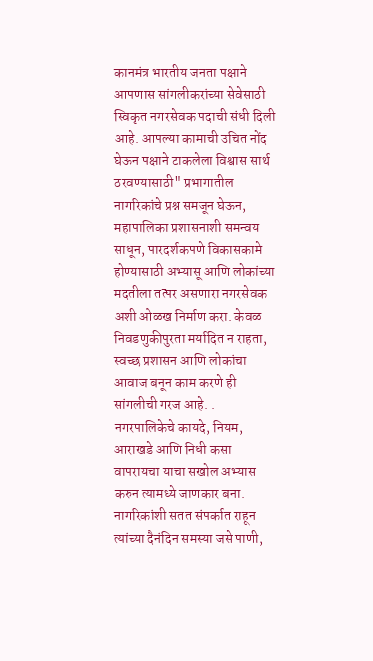कानमंत्र भारतीय जनता पक्षाने आपणास सांगलीकरांच्या सेवेसाठी स्विकृत नगरसेवक पदाची संधी दिली आहे. आपल्या कामाची उचित नोंद घेऊन पक्षाने टाकलेला विश्वास सार्थ ठरवण्यासाठी" प्रभागातील नागरिकांचे प्रश्न समजून घेऊन, महापालिका प्रशासनाशी समन्वय साधून, पारदर्शकपणे विकासकामे होण्यासाठी अभ्यासू आणि लोकांच्या मदतीला तत्पर असणारा नगरसेवक अशी ओळख निर्माण करा. केवळ निवडणुकीपुरता मर्यादित न राहता, स्वच्छ प्रशासन आणि लोकांचा आवाज बनून काम करणे ही सांगलीची गरज आहे. . नगरपालिकेचे कायदे, नियम, आराखडे आणि निधी कसा वापरायचा याचा सखोल अभ्यास करुन त्यामध्ये जाणकार बना. नागरिकांशी सतत संपर्कात राहून त्यांच्या दैनंदिन समस्या जसे पाणी,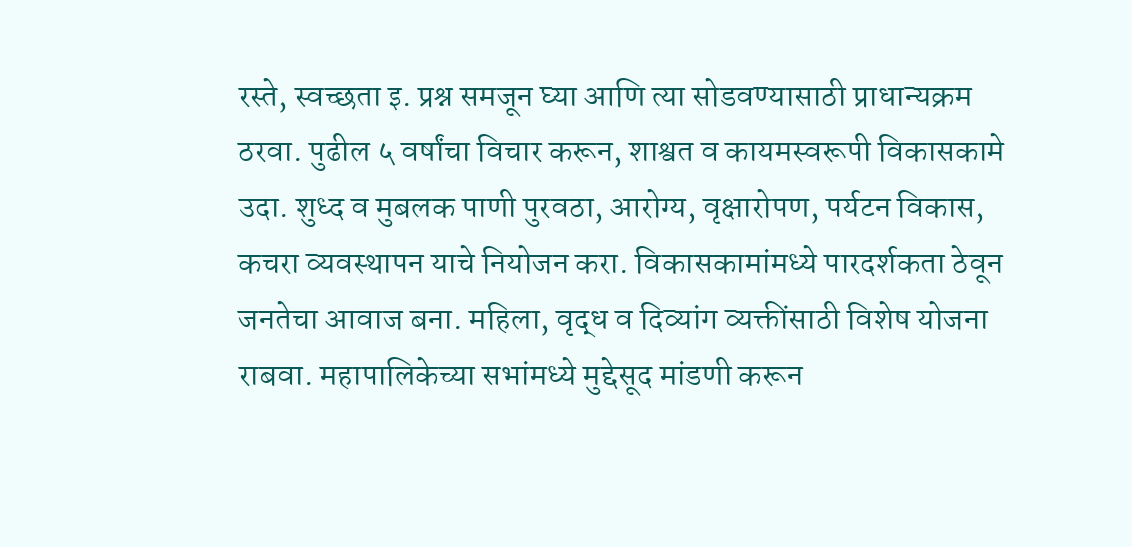रस्ते, स्वच्छता इ. प्रश्न समजून घ्या आणि त्या सोडवण्यासाठी प्राधान्यक्रम ठरवा. पुढील ५ वर्षांचा विचार करून, शाश्वत व कायमस्वरूपी विकासकामे उदा. शुध्द व मुबलक पाणी पुरवठा, आरोग्य, वृक्षारोपण, पर्यटन विकास, कचरा व्यवस्थापन याचे नियोजन करा. विकासकामांमध्ये पारदर्शकता ठेवून जनतेचा आवाज बना. महिला, वृद्ध व दिव्यांग व्यक्तींसाठी विशेष योजना राबवा. महापालिकेच्या सभांमध्ये मुद्देसूद मांडणी करून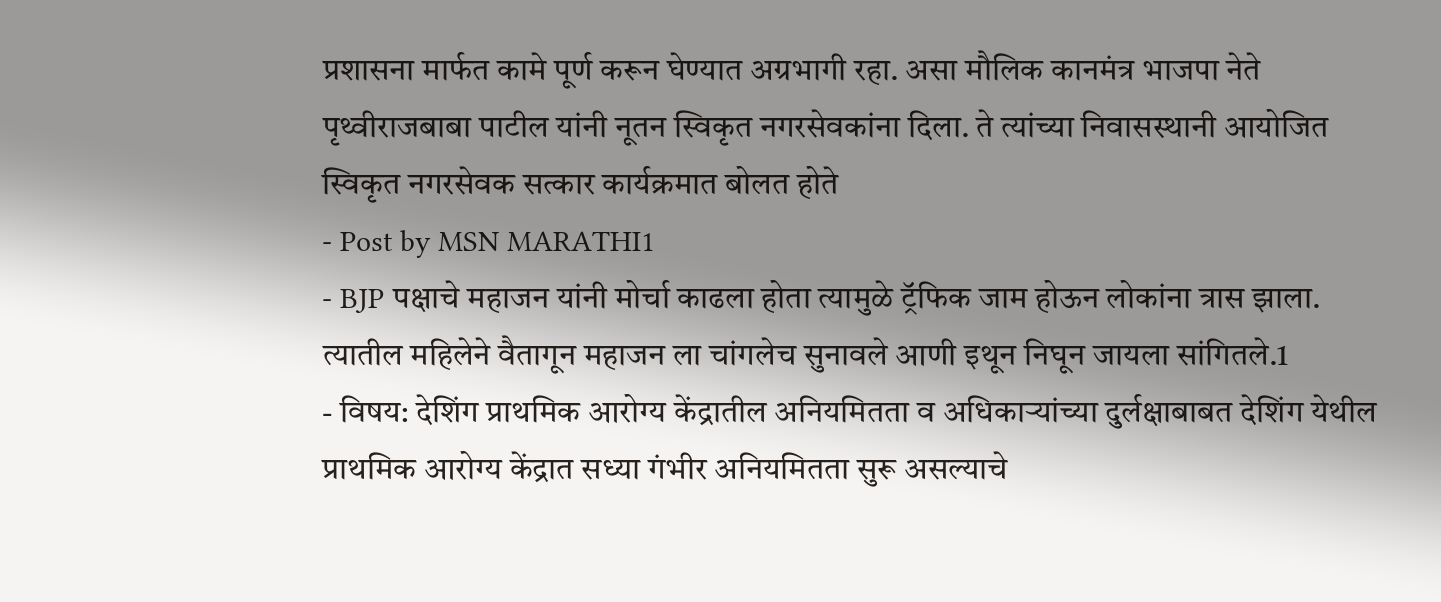प्रशासना मार्फत कामे पूर्ण करून घेण्यात अग्रभागी रहा. असा मौलिक कानमंत्र भाजपा नेते पृथ्वीराजबाबा पाटील यांनी नूतन स्विकृत नगरसेवकांना दिला. ते त्यांच्या निवासस्थानी आयोजित स्विकृत नगरसेवक सत्कार कार्यक्रमात बोलत होते
- Post by MSN MARATHI1
- BJP पक्षाचे महाजन यांनी मोर्चा काढला होता त्यामुळे ट्रॅफिक जाम होऊन लोकांना त्रास झाला. त्यातील महिलेने वैतागून महाजन ला चांगलेच सुनावले आणी इथून निघून जायला सांगितले.1
- विषय: देशिंग प्राथमिक आरोग्य केंद्रातील अनियमितता व अधिकाऱ्यांच्या दुर्लक्षाबाबत देशिंग येथील प्राथमिक आरोग्य केंद्रात सध्या गंभीर अनियमितता सुरू असल्याचे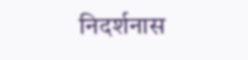निदर्शनास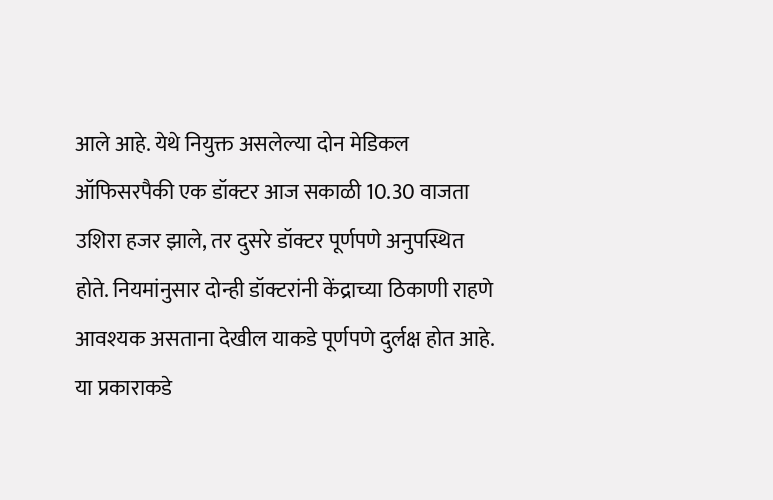आले आहे. येथे नियुक्त असलेल्या दोन मेडिकल ऑफिसरपैकी एक डॉक्टर आज सकाळी 10.30 वाजता उशिरा हजर झाले, तर दुसरे डॉक्टर पूर्णपणे अनुपस्थित होते. नियमांनुसार दोन्ही डॉक्टरांनी केंद्राच्या ठिकाणी राहणे आवश्यक असताना देखील याकडे पूर्णपणे दुर्लक्ष होत आहे. या प्रकाराकडे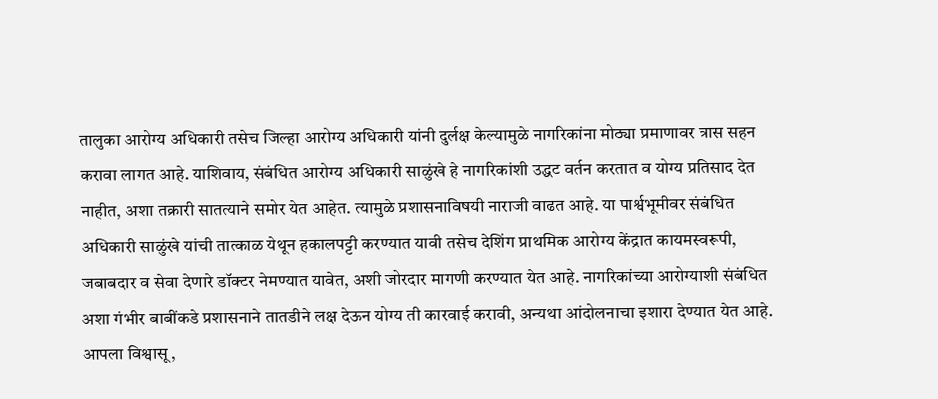तालुका आरोग्य अधिकारी तसेच जिल्हा आरोग्य अधिकारी यांनी दुर्लक्ष केल्यामुळे नागरिकांना मोठ्या प्रमाणावर त्रास सहन करावा लागत आहे. याशिवाय, संबंधित आरोग्य अधिकारी साळुंखे हे नागरिकांशी उद्धट वर्तन करतात व योग्य प्रतिसाद देत नाहीत, अशा तक्रारी सातत्याने समोर येत आहेत. त्यामुळे प्रशासनाविषयी नाराजी वाढत आहे. या पार्श्वभूमीवर संबंधित अधिकारी साळुंखे यांची तात्काळ येथून हकालपट्टी करण्यात यावी तसेच देशिंग प्राथमिक आरोग्य केंद्रात कायमस्वरूपी, जबाबदार व सेवा देणारे डॉक्टर नेमण्यात यावेत, अशी जोरदार मागणी करण्यात येत आहे. नागरिकांच्या आरोग्याशी संबंधित अशा गंभीर बाबींकडे प्रशासनाने तातडीने लक्ष देऊन योग्य ती कारवाई करावी, अन्यथा आंदोलनाचा इशारा देण्यात येत आहे. आपला विश्वासू,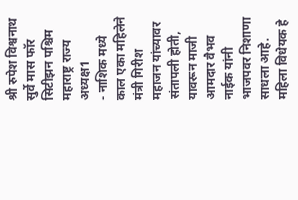श्री रुपेश विश्वनाथ सुर्वे मास फॉर सिटीझन पश्चिम महाराष्ट्र राज्य अध्यक्ष1
- नाशिक मध्ये काल एका महिलेने मंत्री गिरीश महाजन यांच्यावर संतापली होती, यावरून माजी आमदार वैभव नाईक यांनी भाजपवर निशाणा साधला आहे. महिला विधेयक हे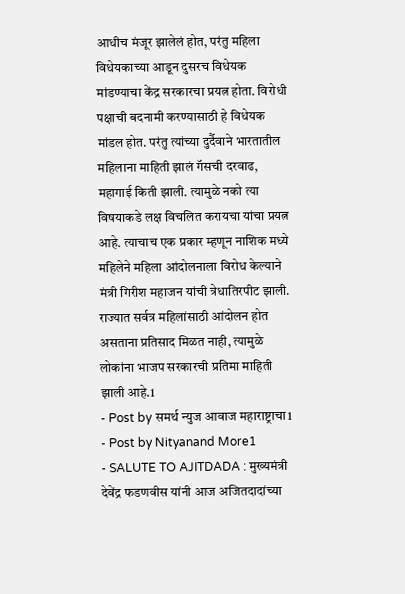आधीच मंजूर झालेलं होत, परंतु महिला विधेयकाच्या आडून दुसरच विधेयक मांडण्याचा केंद्र सरकारचा प्रयत्न होता. विरोधी पक्षाची बदनामी करण्यासाठी हे विधेयक मांडल होत. परंतु त्यांच्या दुर्दैवाने भारतातील महिलाना माहिती झालं गॅसची दरवाढ, महागाई किती झाली. त्यामुळे नको त्या विषयाकडे लक्ष विचलित करायचा यांचा प्रयत्न आहे. त्याचाच एक प्रकार म्हणून नाशिक मध्ये महिलेने महिला आंदोलनाला विरोध केल्याने मंत्री गिरीश महाजन यांची त्रेधातिरपीट झाली. राज्यात सर्वत्र महिलांसाठी आंदोलन होत असताना प्रतिसाद मिळत नाही, त्यामुळे लोकांना भाजप सरकारची प्रतिमा माहिती झाली आहे.1
- Post by समर्थ न्युज आवाज महाराष्ट्राचा1
- Post by Nityanand More1
- SALUTE TO AJITDADA : मुख्यमंत्री देवेंद्र फडणवीस यांनी आज अजितदादांच्या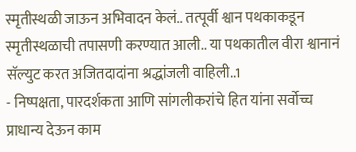स्मृतीस्थळी जाऊन अभिवादन केलं.. तत्पूर्वी श्वान पथकाकडून स्मृतीस्थळाची तपासणी करण्यात आली.. या पथकातील वीरा श्वानानं सॅल्युट करत अजितदादांना श्रद्धांजली वाहिली..1
- निष्पक्षता, पारदर्शकता आणि सांगलीकरांचे हित यांना सर्वोच्च प्राधान्य देऊन काम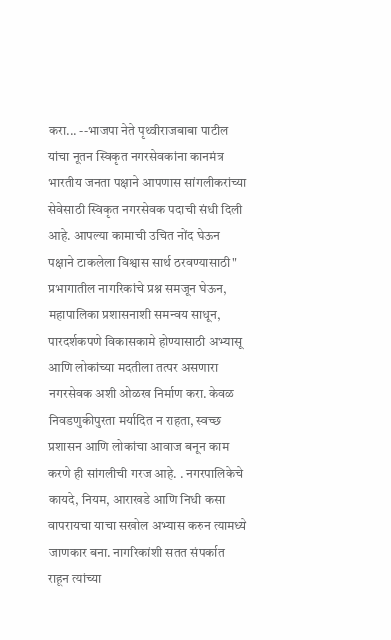करा... --भाजपा नेते पृथ्वीराजबाबा पाटील यांचा नूतन स्विकृत नगरसेवकांना कानमंत्र भारतीय जनता पक्षाने आपणास सांगलीकरांच्या सेवेसाठी स्विकृत नगरसेवक पदाची संधी दिली आहे. आपल्या कामाची उचित नोंद घेऊन पक्षाने टाकलेला विश्वास सार्थ ठरवण्यासाठी" प्रभागातील नागरिकांचे प्रश्न समजून घेऊन, महापालिका प्रशासनाशी समन्वय साधून, पारदर्शकपणे विकासकामे होण्यासाठी अभ्यासू आणि लोकांच्या मदतीला तत्पर असणारा नगरसेवक अशी ओळख निर्माण करा. केवळ निवडणुकीपुरता मर्यादित न राहता, स्वच्छ प्रशासन आणि लोकांचा आवाज बनून काम करणे ही सांगलीची गरज आहे. . नगरपालिकेचे कायदे, नियम, आराखडे आणि निधी कसा वापरायचा याचा सखोल अभ्यास करुन त्यामध्ये जाणकार बना. नागरिकांशी सतत संपर्कात राहून त्यांच्या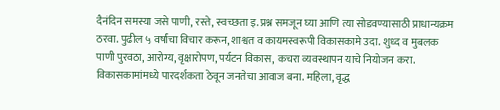दैनंदिन समस्या जसे पाणी, रस्ते, स्वच्छता इ. प्रश्न समजून घ्या आणि त्या सोडवण्यासाठी प्राधान्यक्रम ठरवा. पुढील ५ वर्षांचा विचार करून, शाश्वत व कायमस्वरूपी विकासकामे उदा. शुध्द व मुबलक पाणी पुरवठा, आरोग्य, वृक्षारोपण, पर्यटन विकास, कचरा व्यवस्थापन याचे नियोजन करा. विकासकामांमध्ये पारदर्शकता ठेवून जनतेचा आवाज बना. महिला, वृद्ध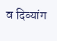व दिव्यांग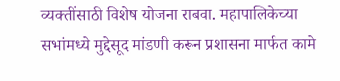व्यक्तींसाठी विशेष योजना राबवा. महापालिकेच्या सभांमध्ये मुद्देसूद मांडणी करून प्रशासना मार्फत कामे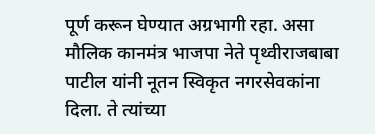पूर्ण करून घेण्यात अग्रभागी रहा. असा मौलिक कानमंत्र भाजपा नेते पृथ्वीराजबाबा पाटील यांनी नूतन स्विकृत नगरसेवकांना दिला. ते त्यांच्या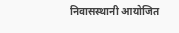निवासस्थानी आयोजित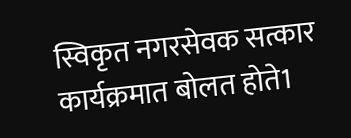स्विकृत नगरसेवक सत्कार कार्यक्रमात बोलत होते1